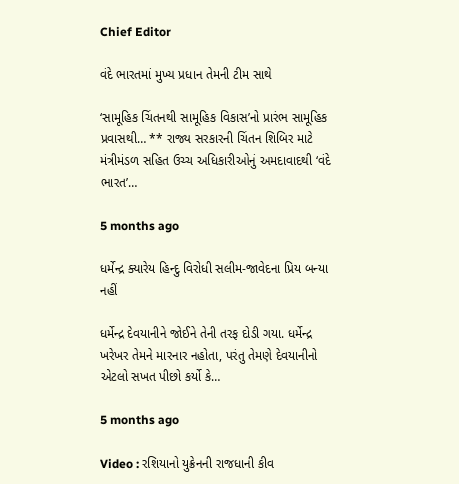Chief Editor

વંદે ભારતમાં મુખ્ય પ્રધાન તેમની ટીમ સાથે

‘સામૂહિક ચિંતનથી સામૂહિક વિકાસ’નો પ્રારંભ સામૂહિક પ્રવાસથી… ** રાજ્ય સરકારની ચિંતન શિબિર માટે મંત્રીમંડળ સહિત ઉચ્ચ અધિકારીઓનું અમદાવાદથી ‘વંદે ભારત’…

5 months ago

ધર્મેન્દ્ર ક્યારેય હિન્દુ વિરોધી સલીમ-જાવેદના પ્રિય બન્યા નહીં

ધર્મેન્દ્ર દેવયાનીને જોઈને તેની તરફ દોડી ગયા. ધર્મેન્દ્ર ખરેખર તેમને મારનાર નહોતા, પરંતુ તેમણે દેવયાનીનો એટલો સખત પીછો કર્યો કે…

5 months ago

Video : રશિયાનો યુક્રેનની રાજધાની કીવ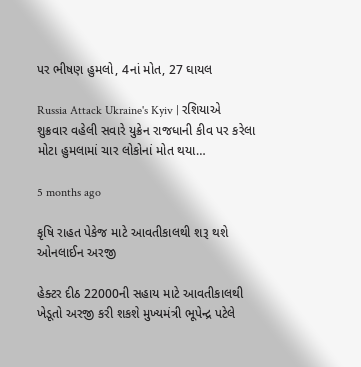પર ભીષણ હુમલો, 4નાં મોત, 27 ઘાયલ

Russia Attack Ukraine's Kyiv | રશિયાએ શુક્રવાર વહેલી સવારે યુક્રેન રાજધાની કીવ પર કરેલા મોટા હુમલામાં ચાર લોકોનાં મોત થયા…

5 months ago

કૃષિ રાહત પેકેજ માટે આવતીકાલથી શરૂ થશે ઓનલાઈન અરજી

હેક્ટર દીઠ 22000ની સહાય માટે આવતીકાલથી ખેડૂતો અરજી કરી શકશે મુખ્યમંત્રી ભૂપેન્દ્ર પટેલે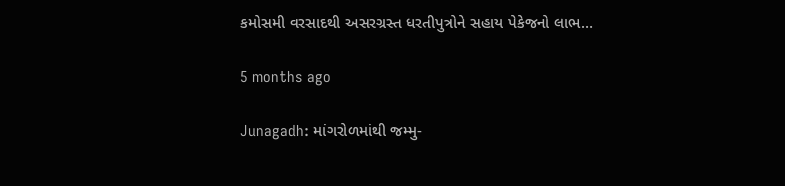કમોસમી વરસાદથી અસરગ્રસ્ત ધરતીપુત્રોને સહાય પેકેજનો લાભ…

5 months ago

Junagadh: માંગરોળમાંથી જમ્મુ-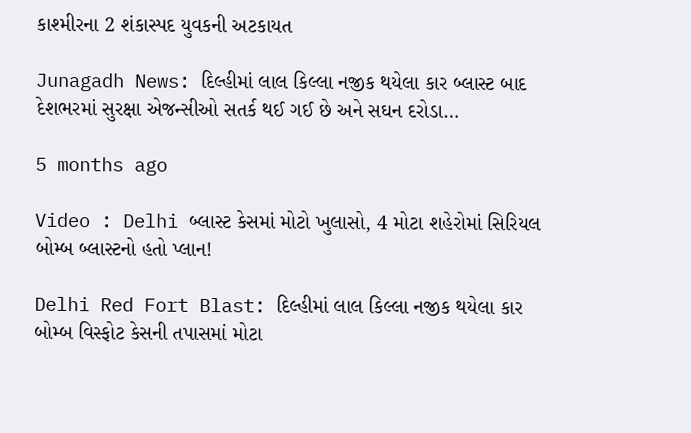કાશ્મીરના 2 શંકાસ્પદ યુવકની અટકાયત

Junagadh News: દિલ્હીમાં લાલ કિલ્લા નજીક થયેલા કાર બ્લાસ્ટ બાદ દેશભરમાં સુરક્ષા એજન્સીઓ સતર્ક થઈ ગઈ છે અને સઘન દરોડા…

5 months ago

Video : Delhi બ્લાસ્ટ કેસમાં મોટો ખુલાસો, 4 મોટા શહેરોમાં સિરિયલ બોમ્બ બ્લાસ્ટનો હતો પ્લાન!

Delhi Red Fort Blast: દિલ્હીમાં લાલ કિલ્લા નજીક થયેલા કાર બોમ્બ વિસ્ફોટ કેસની તપાસમાં મોટા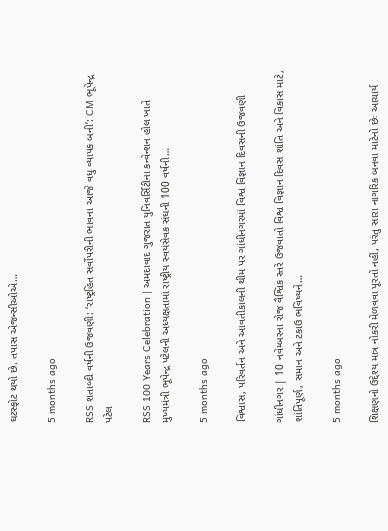ઘટસ્ફોટ થયો છે. તપાસ એજન્સીઓએ…

5 months ago

RSS શતાબ્દી વર્ષની ઉજવણી: ‘રાષ્ટ્રહિત સર્વોપરીની ભાવના આજે વધુ વ્યાપક બની’: CM ભૂપેન્દ્ર પટેલ

RSS 100 Years Celebration | અમદાવાદ ગુજરાત યુનિવર્સિટીના કન્વેન્શન હોલ ખાતે મુખ્યમંત્રી ભૂપેન્દ્ર પટેલની અધ્યક્ષતામાં રાષ્ટ્રીય સ્વયંસેવક સંઘની 100 વર્ષની…

5 months ago

વિશ્વાસ, પરિવર્તન અને આવતીકાલની થીમ પર ગાંધીનગરમાં વિશ્વ વિજ્ઞાન દિવસની ઉજવણી

ગાંધીનગર | 10 નવેમ્બરના રોજ વૈશ્વિક સ્તરે ઉજવાતો વિશ્વ વિજ્ઞાન દિવસ શાંતિ અને વિકાસ માટે, શાંતિપૂર્ણ, સમાન અને ટકાઉ ભવિષ્યને…

5 months ago

શિક્ષણનો ઉદ્દેશ્ય માત્ર નોકરી મેળવવા પૂરતો નહીં, પરંતુ સારા નાગરિક બનવા માટેનો છેઃ આચાર્ય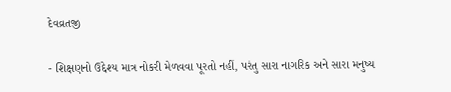દેવવ્રતજી

- શિક્ષણનો ઉદ્દેશ્ય માત્ર નોકરી મેળવવા પૂરતો નહીં, પરંતુ સારા નાગરિક અને સારા મનુષ્ય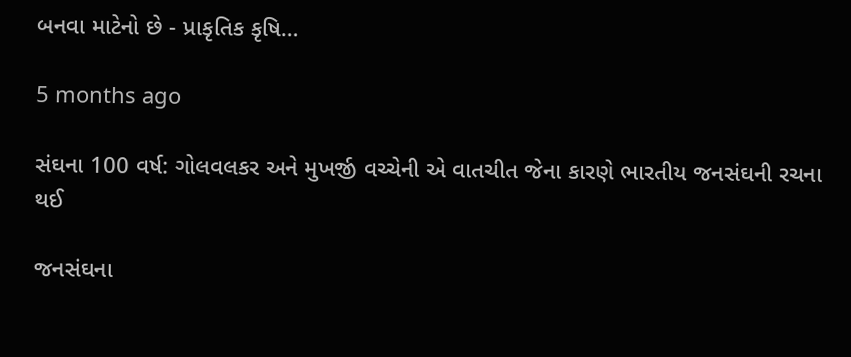બનવા માટેનો છે - પ્રાકૃતિક કૃષિ…

5 months ago

સંઘના 100 વર્ષ: ગોલવલકર અને મુખર્જી વચ્ચેની એ વાતચીત જેના કારણે ભારતીય જનસંઘની રચના થઈ

જનસંઘના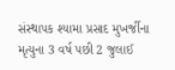સંસ્થાપક શ્યામા પ્રસાદ મુખર્જીના મૃત્યુના 3 વર્ષ પછી 2 જુલાઈ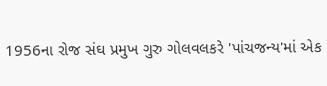1956ના રોજ સંઘ પ્રમુખ ગુરુ ગોલવલકરે 'પાંચજન્ય'માં એક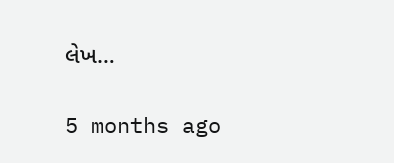લેખ…

5 months ago